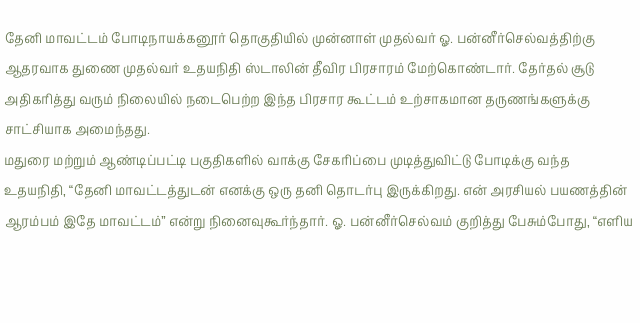தேனி மாவட்டம் போடிநாயக்கனூர் தொகுதியில் முன்னாள் முதல்வர் ஓ. பன்னீர்செல்வத்திற்கு ஆதரவாக துணை முதல்வர் உதயநிதி ஸ்டாலின் தீவிர பிரசாரம் மேற்கொண்டார். தேர்தல் சூடு அதிகரித்து வரும் நிலையில் நடைபெற்ற இந்த பிரசார கூட்டம் உற்சாகமான தருணங்களுக்கு சாட்சியாக அமைந்தது.
மதுரை மற்றும் ஆண்டிப்பட்டி பகுதிகளில் வாக்கு சேகரிப்பை முடித்துவிட்டு போடிக்கு வந்த உதயநிதி, “தேனி மாவட்டத்துடன் எனக்கு ஒரு தனி தொடர்பு இருக்கிறது. என் அரசியல் பயணத்தின் ஆரம்பம் இதே மாவட்டம்” என்று நினைவுகூர்ந்தார். ஓ. பன்னீர்செல்வம் குறித்து பேசும்போது, “எளிய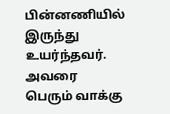பின்னணியில் இருந்து உயர்ந்தவர். அவரை பெரும் வாக்கு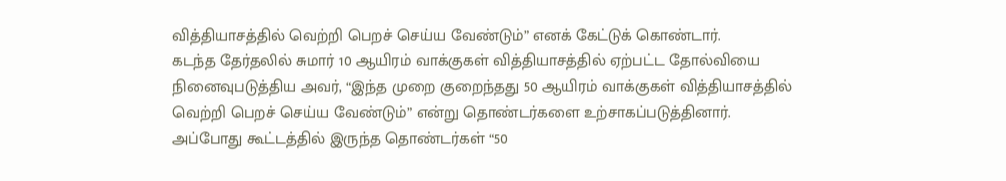வித்தியாசத்தில் வெற்றி பெறச் செய்ய வேண்டும்” எனக் கேட்டுக் கொண்டார்.
கடந்த தேர்தலில் சுமார் 10 ஆயிரம் வாக்குகள் வித்தியாசத்தில் ஏற்பட்ட தோல்வியை நினைவுபடுத்திய அவர், “இந்த முறை குறைந்தது 50 ஆயிரம் வாக்குகள் வித்தியாசத்தில் வெற்றி பெறச் செய்ய வேண்டும்” என்று தொண்டர்களை உற்சாகப்படுத்தினார்.
அப்போது கூட்டத்தில் இருந்த தொண்டர்கள் “50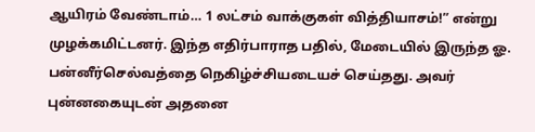ஆயிரம் வேண்டாம்… 1 லட்சம் வாக்குகள் வித்தியாசம்!” என்று முழக்கமிட்டனர். இந்த எதிர்பாராத பதில், மேடையில் இருந்த ஓ. பன்னீர்செல்வத்தை நெகிழ்ச்சியடையச் செய்தது. அவர் புன்னகையுடன் அதனை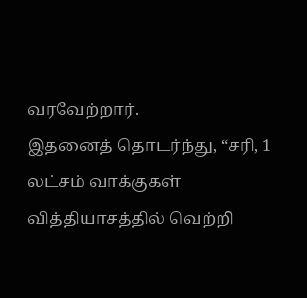வரவேற்றார்.
இதனைத் தொடர்ந்து, “சரி, 1 லட்சம் வாக்குகள் வித்தியாசத்தில் வெற்றி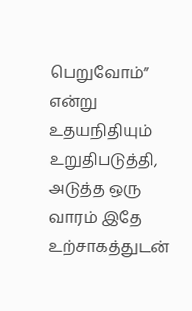பெறுவோம்” என்று உதயநிதியும் உறுதிபடுத்தி, அடுத்த ஒரு வாரம் இதே உற்சாகத்துடன்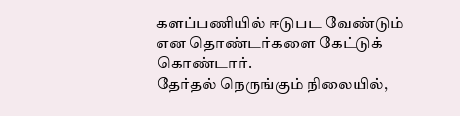களப்பணியில் ஈடுபட வேண்டும் என தொண்டர்களை கேட்டுக் கொண்டார்.
தேர்தல் நெருங்கும் நிலையில்,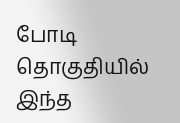போடி தொகுதியில் இந்த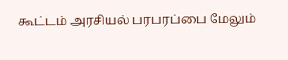கூட்டம் அரசியல் பரபரப்பை மேலும்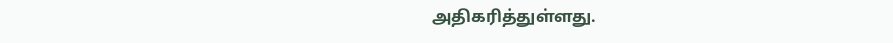அதிகரித்துள்ளது.